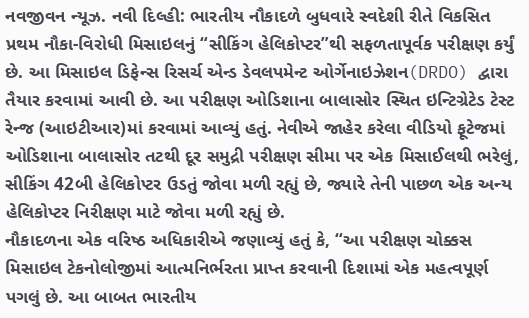નવજીવન ન્યૂઝ. નવી દિલ્હી: ભારતીય નૌકાદળે બુધવારે સ્વદેશી રીતે વિકસિત પ્રથમ નૌકા-વિરોધી મિસાઇલનું “સીકિંગ હેલિકોપ્ટર”થી સફળતાપૂર્વક પરીક્ષણ કર્યું છે. આ મિસાઇલ ડિફેન્સ રિસર્ચ એન્ડ ડેવલપમેન્ટ ઓર્ગેનાઇઝેશન(DRDO) દ્વારા તૈયાર કરવામાં આવી છે. આ પરીક્ષણ ઓડિશાના બાલાસોર સ્થિત ઇન્ટિગ્રેટેડ ટેસ્ટ રેન્જ (આઇટીઆર)માં કરવામાં આવ્યું હતું. નેવીએ જાહેર કરેલા વીડિયો ફૂટેજમાં ઓડિશાના બાલાસોર તટથી દૂર સમુદ્રી પરીક્ષણ સીમા પર એક મિસાઈલથી ભરેલું, સીકિંગ 42બી હેલિકોપ્ટર ઉડતું જોવા મળી રહ્યું છે, જ્યારે તેની પાછળ એક અન્ય હેલિકોપ્ટર નિરીક્ષણ માટે જોવા મળી રહ્યું છે.
નૌકાદળના એક વરિષ્ઠ અધિકારીએ જણાવ્યું હતું કે, “આ પરીક્ષણ ચોક્કસ મિસાઇલ ટેકનોલોજીમાં આત્મનિર્ભરતા પ્રાપ્ત કરવાની દિશામાં એક મહત્વપૂર્ણ પગલું છે. આ બાબત ભારતીય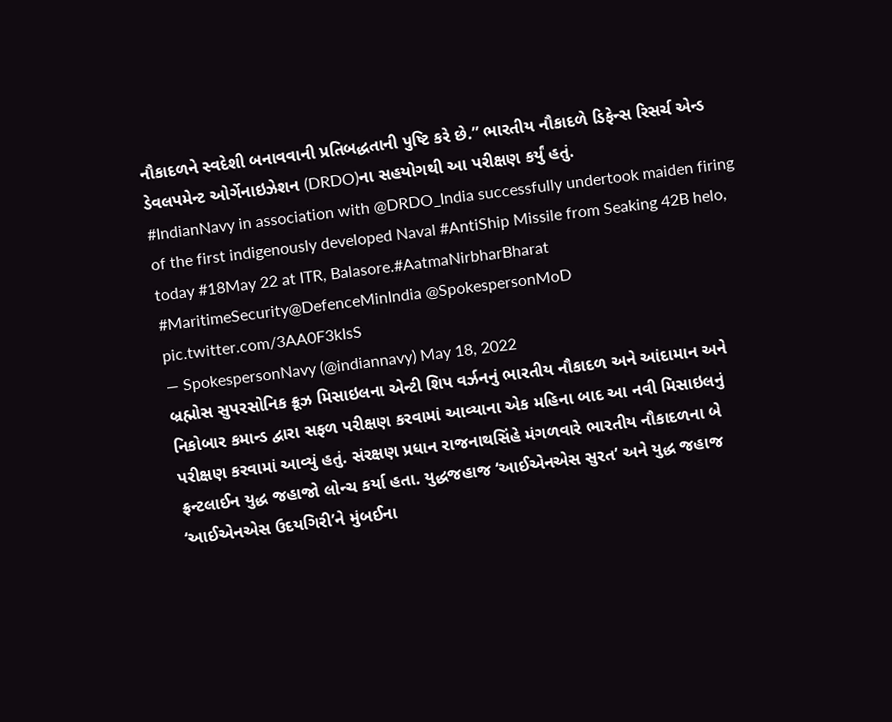નૌકાદળને સ્વદેશી બનાવવાની પ્રતિબદ્ધતાની પુષ્ટિ કરે છે.” ભારતીય નૌકાદળે ડિફેન્સ રિસર્ચ એન્ડ ડેવલપમેન્ટ ઓર્ગેનાઇઝેશન (DRDO)ના સહયોગથી આ પરીક્ષણ કર્યું હતું.
#IndianNavy in association with @DRDO_India successfully undertook maiden firing of the first indigenously developed Naval #AntiShip Missile from Seaking 42B helo, today #18May 22 at ITR, Balasore.#AatmaNirbharBharat #MaritimeSecurity@DefenceMinIndia @SpokespersonMoD pic.twitter.com/3AA0F3kIsS
— SpokespersonNavy (@indiannavy) May 18, 2022
બ્રહ્મોસ સુપરસોનિક ક્રૂઝ મિસાઇલના એન્ટી શિપ વર્ઝનનું ભારતીય નૌકાદળ અને આંદામાન અને નિકોબાર કમાન્ડ દ્વારા સફળ પરીક્ષણ કરવામાં આવ્યાના એક મહિના બાદ આ નવી મિસાઇલનું પરીક્ષણ કરવામાં આવ્યું હતું. સંરક્ષણ પ્રધાન રાજનાથસિંહે મંગળવારે ભારતીય નૌકાદળના બે ફ્રન્ટલાઈન યુદ્ધ જહાજો લોન્ચ કર્યા હતા. યુદ્ધજહાજ ‘આઈએનએસ સુરત’ અને યુદ્ધ જહાજ ‘આઈએનએસ ઉદયગિરી’ને મુંબઈના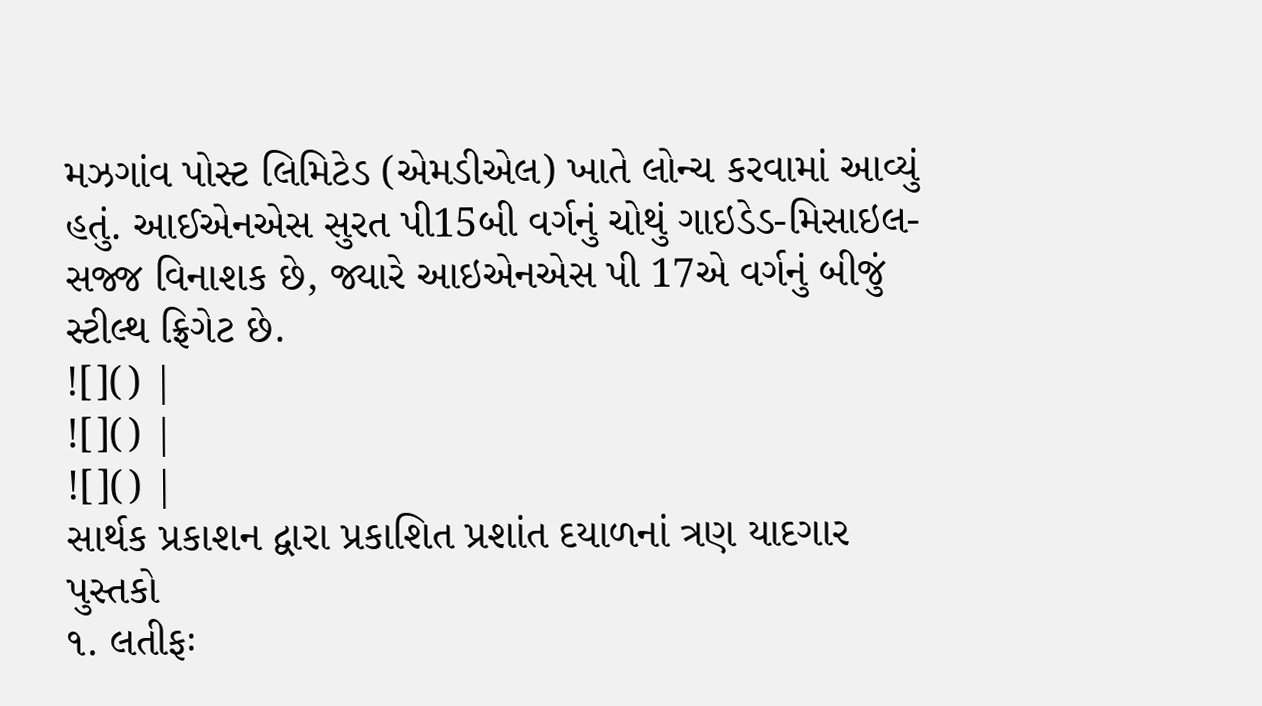મઝગાંવ પોસ્ટ લિમિટેડ (એમડીએલ) ખાતે લોન્ચ કરવામાં આવ્યું હતું. આઈએનએસ સુરત પી15બી વર્ગનું ચોથું ગાઇડેડ-મિસાઇલ-સજ્જ વિનાશક છે, જ્યારે આઇએનએસ પી 17એ વર્ગનું બીજું સ્ટીલ્થ ફ્રિગેટ છે.
![]() |
![]() |
![]() |
સાર્થક પ્રકાશન દ્વારા પ્રકાશિત પ્રશાંત દયાળનાં ત્રણ યાદગાર પુસ્તકો
૧. લતીફઃ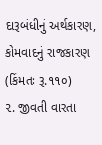દારૂબંધીનું અર્થકારણ, કોમવાદનું રાજકારણ (કિંમતઃ રૂ.૧૧૦)
૨. જીવતી વારતા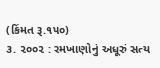(કિંમત રૂ.૧૫૦)
૩. ૨૦૦૨ : રમખાણોનું અધૂરું સત્ય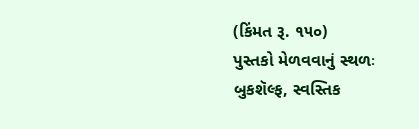(કિંમત રૂ. ૧૫૦)
પુસ્તકો મેળવવાનું સ્થળઃ બુકશૅલ્ફ, સ્વસ્તિક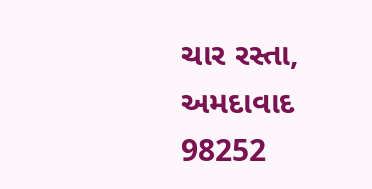ચાર રસ્તા, અમદાવાદ
98252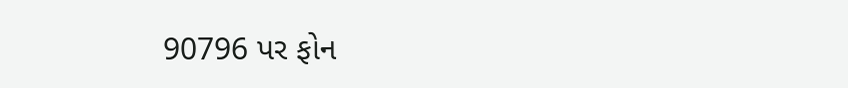90796 પર ફોન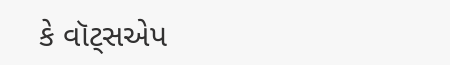કે વૉટ્સએપ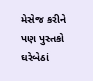મેસેજ કરીને પણ પુસ્તકો ઘરેબેઠાં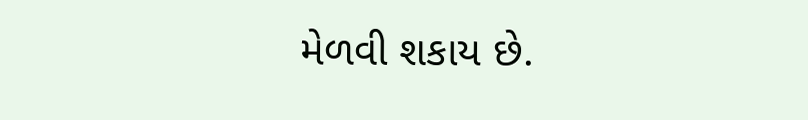મેળવી શકાય છે.